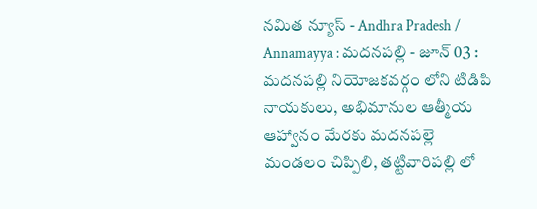నమిత న్యూస్ - Andhra Pradesh / Annamayya : మదనపల్లి - జూన్ 03 : మదనపల్లి నియోజకవర్గం లోని టిడిపి నాయకులు, అభిమానుల ఆత్మీయ ఆహ్వానం మేరకు మదనపల్లె మండలం చిప్పిలి, తట్టివారిపల్లి లో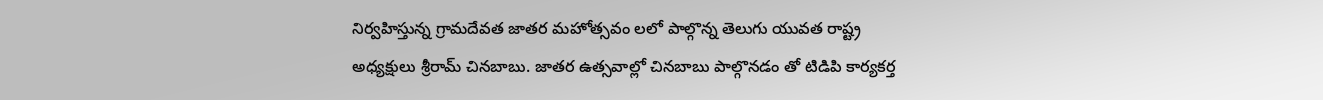నిర్వహిస్తున్న గ్రామదేవత జాతర మహోత్సవం లలో పాల్గొన్న తెలుగు యువత రాష్ట్ర అధ్యక్షులు శ్రీరామ్ చినబాబు. జాతర ఉత్సవాల్లో చినబాబు పాల్గొనడం తో టిడిపి కార్యకర్త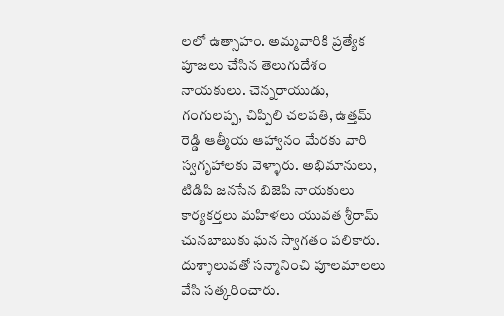లలో ఉత్సాహం. అమ్మవారికి ప్రత్యేక పూజలు చేసిన తెలుగుదేశం నాయకులు. చెన్నరాయుడు, గంగులప్ప, చిప్పిలి చలపతి, ఉత్తమ్ రెడ్డి ఆత్మీయ ఆహ్వానం మేరకు వారి స్వగృహాలకు వెళ్ళారు. అభిమానులు, టిడిపి జనసేన బిజెపి నాయకులు కార్యకర్తలు మహిళలు యువత శ్రీరామ్ చునబాబుకు ఘన స్వాగతం పలికారు. దుశ్శాలువతో సన్మానించి పూలమాలలు వేసి సత్కరించారు.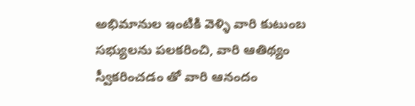అభిమానుల ఇంటికి వెళ్ళి వారి కుటుంబ సభ్యులను పలకరించి, వారి ఆతిథ్యం స్వీకరించడం తో వారి ఆనందం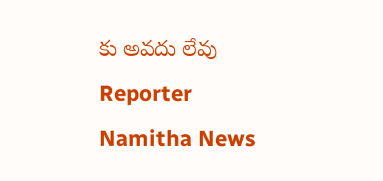కు అవదు లేవు
Reporter
Namitha News